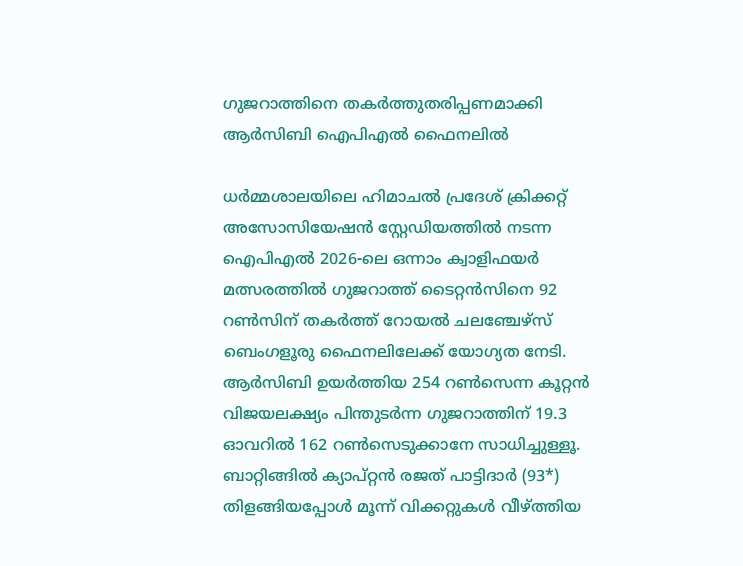ഗുജറാത്തിനെ തകർത്തുതരിപ്പണമാക്കി ആർസിബി ഐപിഎൽ ഫൈനലിൽ

ധർമ്മശാലയിലെ ഹിമാചൽ പ്രദേശ് ക്രിക്കറ്റ് അസോസിയേഷൻ സ്റ്റേഡിയത്തിൽ നടന്ന ഐപിഎൽ 2026-ലെ ഒന്നാം ക്വാളിഫയർ മത്സരത്തിൽ ഗുജറാത്ത് ടൈറ്റൻസിനെ 92 റൺസിന് തകർത്ത് റോയൽ ചലഞ്ചേഴ്സ് ബെംഗളൂരു ഫൈനലിലേക്ക് യോഗ്യത നേടി. ആർസിബി ഉയർത്തിയ 254 റൺസെന്ന കൂറ്റൻ വിജയലക്ഷ്യം പിന്തുടർന്ന ഗുജറാത്തിന് 19.3 ഓവറിൽ 162 റൺസെടുക്കാനേ സാധിച്ചുള്ളൂ. ബാറ്റിങ്ങിൽ ക്യാപ്റ്റൻ രജത് പാട്ടിദാർ (93*) തിളങ്ങിയപ്പോൾ മൂന്ന് വിക്കറ്റുകൾ വീഴ്ത്തിയ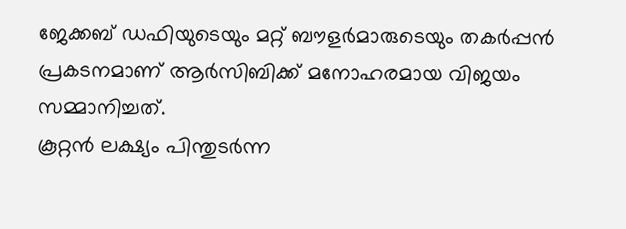ജേക്കബ് ഡഫിയുടെയും മറ്റ് ബൗളർമാരുടെയും തകർപ്പൻ പ്രകടനമാണ് ആർസിബിക്ക് മനോഹരമായ വിജയം സമ്മാനിച്ചത്.
കൂറ്റൻ ലക്ഷ്യം പിന്തുടർന്ന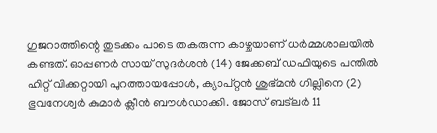ഗുജറാത്തിന്റെ തുടക്കം പാടെ തകരുന്ന കാഴ്ചയാണ് ധർമ്മശാലയിൽ കണ്ടത്. ഓപ്പണർ സായ് സുദർശൻ (14) ജേക്കബ് ഡഫിയുടെ പന്തിൽ ഹിറ്റ് വിക്കറ്റായി പുറത്തായപ്പോൾ, ക്യാപ്റ്റൻ ശുഭ്മൻ ഗില്ലിനെ (2) ഭുവനേശ്വർ കുമാർ ക്ലീൻ ബൗൾഡാക്കി. ജോസ് ബട്ലർ 11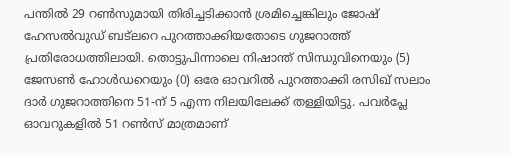പന്തിൽ 29 റൺസുമായി തിരിച്ചടിക്കാൻ ശ്രമിച്ചെങ്കിലും ജോഷ് ഹേസൽവുഡ് ബട്ലറെ പുറത്താക്കിയതോടെ ഗുജറാത്ത് പ്രതിരോധത്തിലായി. തൊട്ടുപിന്നാലെ നിഷാന്ത് സിന്ധുവിനെയും (5) ജേസൺ ഹോൾഡറെയും (0) ഒരേ ഓവറിൽ പുറത്താക്കി രസിഖ് സലാം ദാർ ഗുജറാത്തിനെ 51-ന് 5 എന്ന നിലയിലേക്ക് തള്ളിയിട്ടു. പവർപ്ലേ ഓവറുകളിൽ 51 റൺസ് മാത്രമാണ്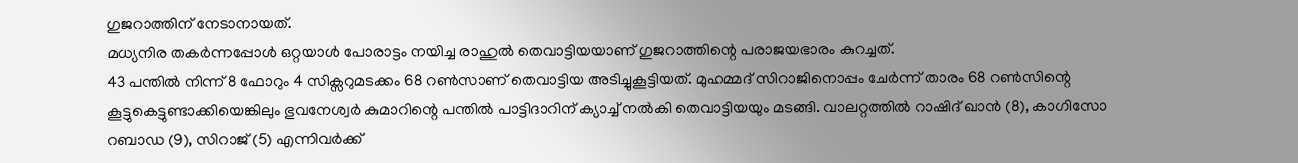ഗുജറാത്തിന് നേടാനായത്.
മധ്യനിര തകർന്നപ്പോൾ ഒറ്റയാൾ പോരാട്ടം നയിച്ച രാഹുൽ തെവാട്ടിയയാണ് ഗുജറാത്തിന്റെ പരാജയഭാരം കുറച്ചത്.
43 പന്തിൽ നിന്ന് 8 ഫോറും 4 സിക്സറുമടക്കം 68 റൺസാണ് തെവാട്ടിയ അടിച്ചുകൂട്ടിയത്. മുഹമ്മദ് സിറാജിനൊപ്പം ചേർന്ന് താരം 68 റൺസിന്റെ കൂട്ടുകെട്ടുണ്ടാക്കിയെങ്കിലും ഭുവനേശ്വർ കുമാറിന്റെ പന്തിൽ പാട്ടിദാറിന് ക്യാച്ച് നൽകി തെവാട്ടിയയും മടങ്ങി. വാലറ്റത്തിൽ റാഷിദ് ഖാൻ (8), കാഗിസോ റബാഡ (9), സിറാജ് (5) എന്നിവർക്ക്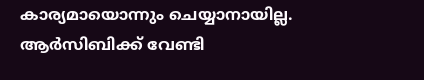കാര്യമായൊന്നും ചെയ്യാനായില്ല. ആർസിബിക്ക് വേണ്ടി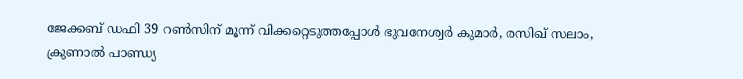ജേക്കബ് ഡഫി 39 റൺസിന് മൂന്ന് വിക്കറ്റെടുത്തപ്പോൾ ഭുവനേശ്വർ കുമാർ, രസിഖ് സലാം, ക്രുണാൽ പാണ്ഡ്യ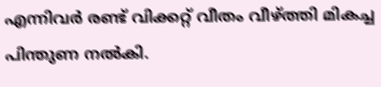എന്നിവർ രണ്ട് വിക്കറ്റ് വീതം വീഴ്ത്തി മികച്ച പിന്തുണ നൽകി.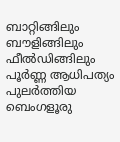ബാറ്റിങ്ങിലും ബൗളിങ്ങിലും ഫീൽഡിങ്ങിലും പൂർണ്ണ ആധിപത്യം പുലർത്തിയ ബെംഗളൂരു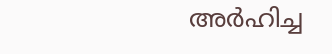അർഹിച്ച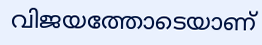വിജയത്തോടെയാണ്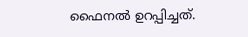ഫൈനൽ ഉറപ്പിച്ചത്.